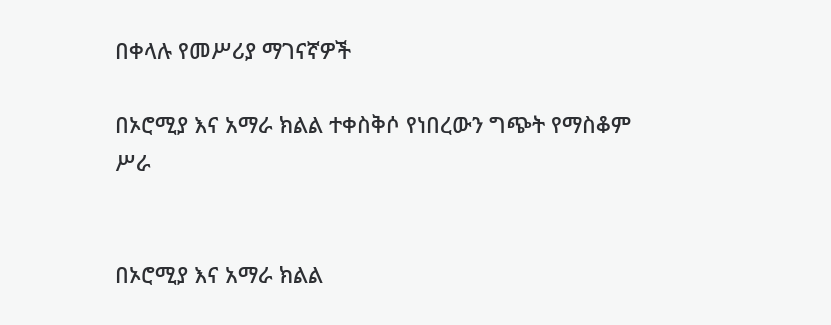በቀላሉ የመሥሪያ ማገናኛዎች

በኦሮሚያ እና አማራ ክልል ተቀስቅሶ የነበረውን ግጭት የማስቆም ሥራ


በኦሮሚያ እና አማራ ክልል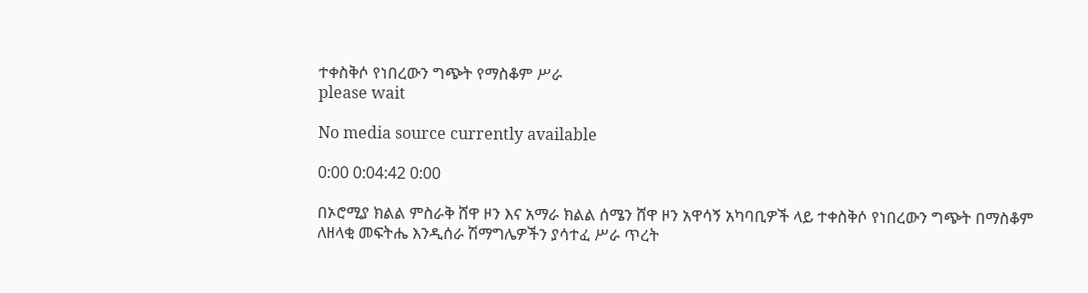ተቀስቅሶ የነበረውን ግጭት የማስቆም ሥራ
please wait

No media source currently available

0:00 0:04:42 0:00

በኦሮሚያ ክልል ምስራቅ ሸዋ ዞን እና አማራ ክልል ሰሜን ሸዋ ዞን አዋሳኝ አካባቢዎች ላይ ተቀስቅሶ የነበረውን ግጭት በማስቆም ለዘላቂ መፍትሔ እንዲሰራ ሽማግሌዎችን ያሳተፈ ሥራ ጥረት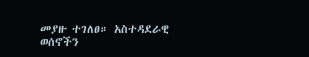መያዙ ተገለፀ። አስተዳደራዊ ወሰኖችን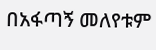በአፋጣኝ መለየቱም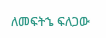ለመፍትኄ ፍለጋው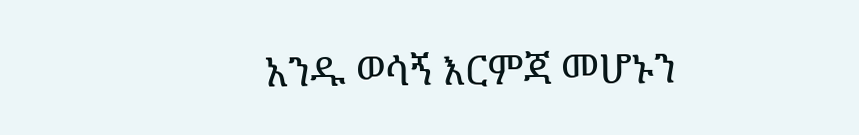አንዱ ወሳኝ እርምጃ መሆኑን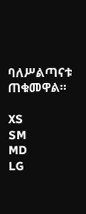ባለሥልጣናቱ ጠቁመዋል።

XS
SM
MD
LG